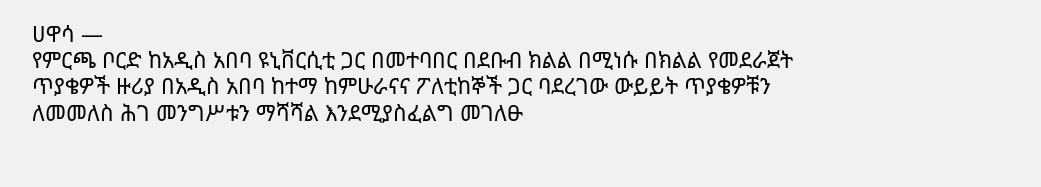ሀዋሳ —
የምርጫ ቦርድ ከአዲስ አበባ ዩኒቨርሲቲ ጋር በመተባበር በደቡብ ክልል በሚነሱ በክልል የመደራጀት ጥያቄዎች ዙሪያ በአዲስ አበባ ከተማ ከምሁራናና ፖለቲከኞች ጋር ባደረገው ውይይት ጥያቄዎቹን ለመመለስ ሕገ መንግሥቱን ማሻሻል እንደሚያስፈልግ መገለፁ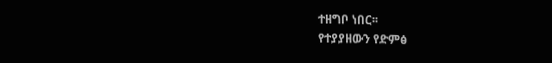ተዘግቦ ነበር፡፡
የተያያዘውን የድምፅ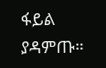ፋይል ያዳምጡ።